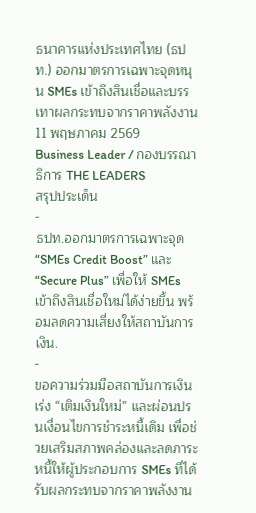ธนาคารแห่งประเทศไทย (ธปท.) ออกมาตรการเฉพาะจุดหนุน SMEs เข้าถึงสินเชื่อและบรรเทาผลกระทบจากราคาพลังงาน
11 พฤษภาคม 2569
Business Leader / กองบรรณาธิการ THE LEADERS
สรุปประเด็น
-
ธปท.ออกมาตรการเฉพาะจุด “SMEs Credit Boost” และ “Secure Plus” เพื่อให้ SMEs เข้าถึงสินเชื่อใหม่ได้ง่ายขึ้น พร้อมลดความเสี่ยงให้สถาบันการเงิน.
-
ขอความร่วมมือสถาบันการเงินเร่ง “เติมเงินใหม่” และผ่อนปรนเงื่อนไขการชำระหนี้เดิม เพื่อช่วยเสริมสภาพคล่องและลดภาระหนี้ให้ผู้ประกอบการ SMEs ที่ได้รับผลกระทบจากราคาพลังงาน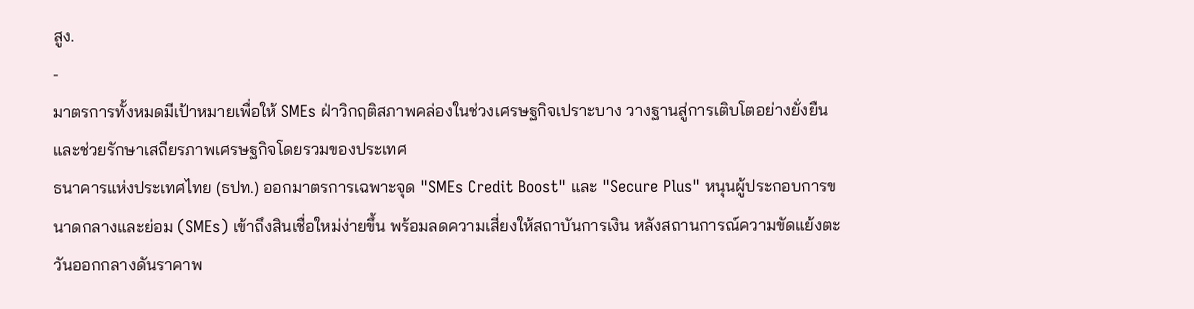สูง.
-
มาตรการทั้งหมดมีเป้าหมายเพื่อให้ SMEs ฝ่าวิกฤติสภาพคล่องในช่วงเศรษฐกิจเปราะบาง วางฐานสู่การเติบโตอย่างยั่งยืน และช่วยรักษาเสถียรภาพเศรษฐกิจโดยรวมของประเทศ
ธนาคารแห่งประเทศไทย (ธปท.) ออกมาตรการเฉพาะจุด "SMEs Credit Boost" และ "Secure Plus" หนุนผู้ประกอบการขนาดกลางและย่อม (SMEs) เข้าถึงสินเชื่อใหม่ง่ายขึ้น พร้อมลดความเสี่ยงให้สถาบันการเงิน หลังสถานการณ์ความขัดแย้งตะวันออกกลางดันราคาพ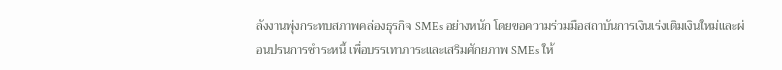ลังงานพุ่งกระทบสภาพคล่องธุรกิจ SMEs อย่างหนัก โดยขอความร่วมมือสถาบันการเงินเร่งเติมเงินใหม่และผ่อนปรนการชำระหนี้ เพื่อบรรเทาภาระและเสริมศักยภาพ SMEs ให้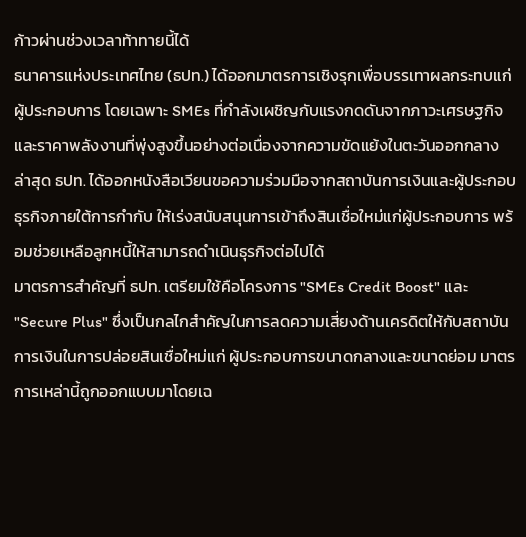ก้าวผ่านช่วงเวลาท้าทายนี้ได้
ธนาคารแห่งประเทศไทย (ธปท.) ได้ออกมาตรการเชิงรุกเพื่อบรรเทาผลกระทบแก่ผู้ประกอบการ โดยเฉพาะ SMEs ที่กำลังเผชิญกับแรงกดดันจากภาวะเศรษฐกิจและราคาพลังงานที่พุ่งสูงขึ้นอย่างต่อเนื่องจากความขัดแย้งในตะวันออกกลาง ล่าสุด ธปท. ได้ออกหนังสือเวียนขอความร่วมมือจากสถาบันการเงินและผู้ประกอบธุรกิจภายใต้การกำกับ ให้เร่งสนับสนุนการเข้าถึงสินเชื่อใหม่แก่ผู้ประกอบการ พร้อมช่วยเหลือลูกหนี้ให้สามารถดำเนินธุรกิจต่อไปได้
มาตรการสำคัญที่ ธปท. เตรียมใช้คือโครงการ "SMEs Credit Boost" และ "Secure Plus" ซึ่งเป็นกลไกสำคัญในการลดความเสี่ยงด้านเครดิตให้กับสถาบันการเงินในการปล่อยสินเชื่อใหม่แก่ ผู้ประกอบการขนาดกลางและขนาดย่อม มาตรการเหล่านี้ถูกออกแบบมาโดยเฉ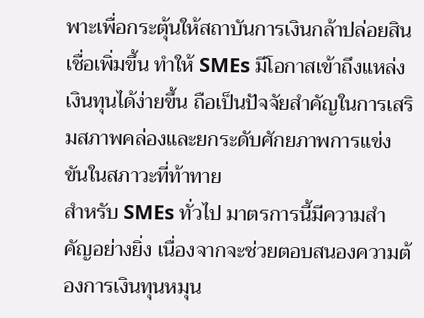พาะเพื่อกระตุ้นให้สถาบันการเงินกล้าปล่อยสินเชื่อเพิ่มขึ้น ทำให้ SMEs มีโอกาสเข้าถึงแหล่งเงินทุนได้ง่ายขึ้น ถือเป็นปัจจัยสำคัญในการเสริมสภาพคล่องและยกระดับศักยภาพการแข่งขันในสภาวะที่ท้าทาย
สำหรับ SMEs ทั่วไป มาตรการนี้มีความสำคัญอย่างยิ่ง เนื่องจากจะช่วยตอบสนองความต้องการเงินทุนหมุน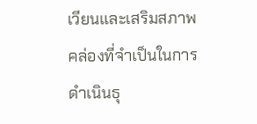เวียนและเสริมสภาพคล่องที่จำเป็นในการดำเนินธุ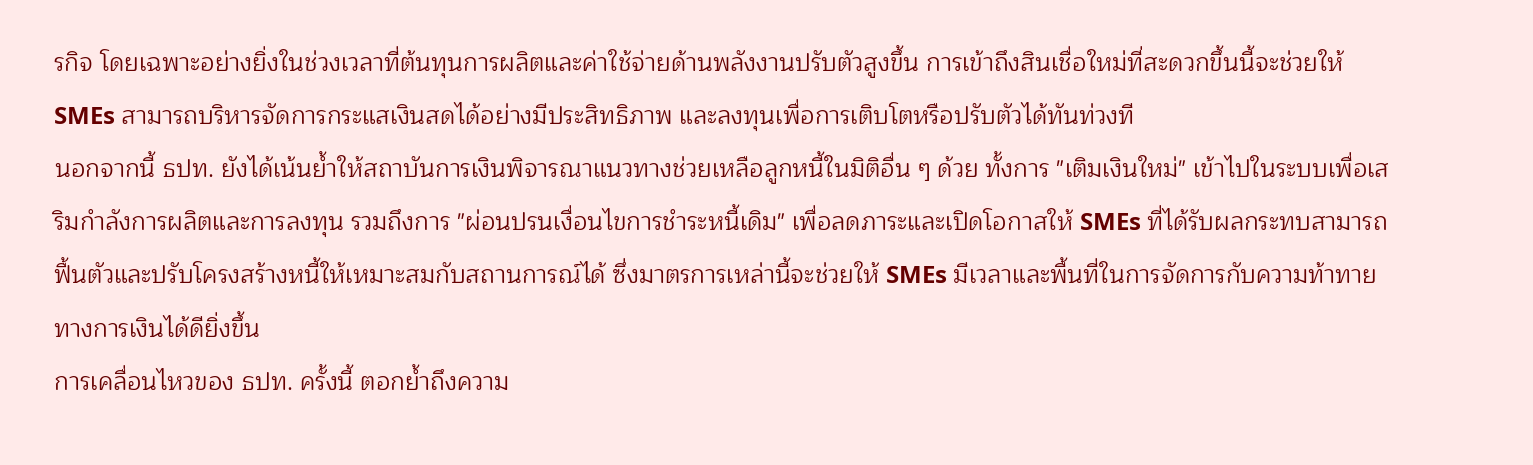รกิจ โดยเฉพาะอย่างยิ่งในช่วงเวลาที่ต้นทุนการผลิตและค่าใช้จ่ายด้านพลังงานปรับตัวสูงขึ้น การเข้าถึงสินเชื่อใหม่ที่สะดวกขึ้นนี้จะช่วยให้ SMEs สามารถบริหารจัดการกระแสเงินสดได้อย่างมีประสิทธิภาพ และลงทุนเพื่อการเติบโตหรือปรับตัวได้ทันท่วงที
นอกจากนี้ ธปท. ยังได้เน้นย้ำให้สถาบันการเงินพิจารณาแนวทางช่วยเหลือลูกหนี้ในมิติอื่น ๆ ด้วย ทั้งการ "เติมเงินใหม่" เข้าไปในระบบเพื่อเสริมกำลังการผลิตและการลงทุน รวมถึงการ "ผ่อนปรนเงื่อนไขการชำระหนี้เดิม" เพื่อลดภาระและเปิดโอกาสให้ SMEs ที่ได้รับผลกระทบสามารถฟื้นตัวและปรับโครงสร้างหนี้ให้เหมาะสมกับสถานการณ์ได้ ซึ่งมาตรการเหล่านี้จะช่วยให้ SMEs มีเวลาและพื้นที่ในการจัดการกับความท้าทายทางการเงินได้ดียิ่งขึ้น
การเคลื่อนไหวของ ธปท. ครั้งนี้ ตอกย้ำถึงความ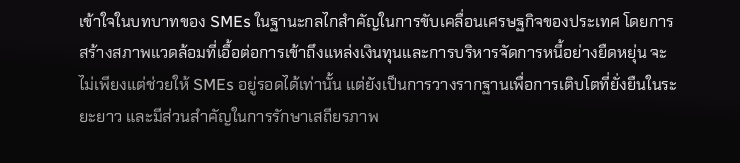เข้าใจในบทบาทของ SMEs ในฐานะกลไกสำคัญในการขับเคลื่อนเศรษฐกิจของประเทศ โดยการสร้างสภาพแวดล้อมที่เอื้อต่อการเข้าถึงแหล่งเงินทุนและการบริหารจัดการหนี้อย่างยืดหยุ่น จะไม่เพียงแต่ช่วยให้ SMEs อยู่รอดได้เท่านั้น แต่ยังเป็นการวางรากฐานเพื่อการเติบโตที่ยั่งยืนในระยะยาว และมีส่วนสำคัญในการรักษาเสถียรภาพ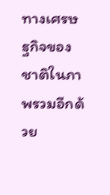ทางเศรษฐกิจของชาติในภาพรวมอีกด้วย